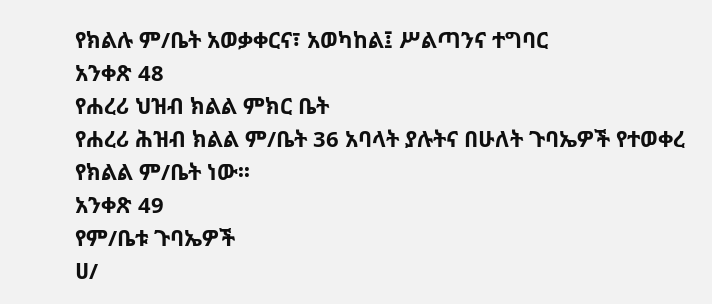የክልሉ ም/ቤት አወቃቀርና፣ አወካከል፤ ሥልጣንና ተግባር
አንቀጽ 48
የሐረሪ ህዝብ ክልል ምክር ቤት
የሐረሪ ሕዝብ ክልል ም/ቤት 36 አባላት ያሉትና በሁለት ጉባኤዎች የተወቀረ የክልል ም/ቤት ነው፡፡
አንቀጽ 49
የም/ቤቱ ጉባኤዎች
ሀ/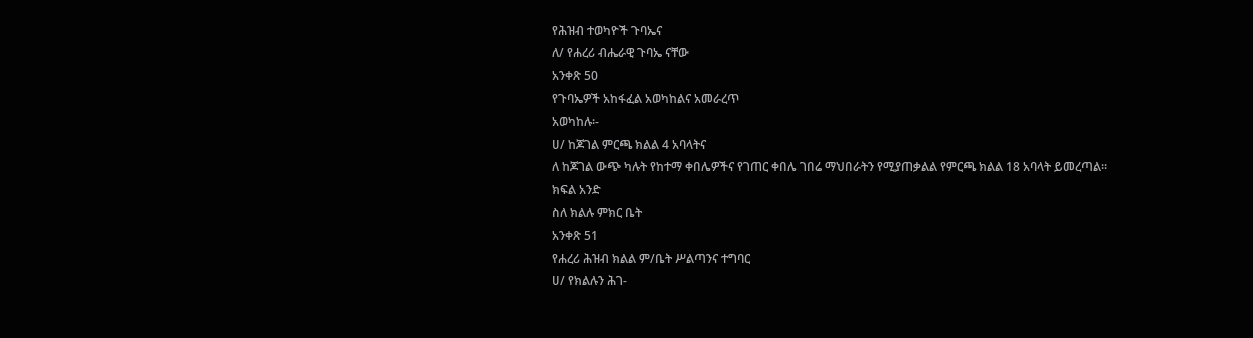የሕዝብ ተወካዮች ጉባኤና
ለ/ የሐረሪ ብሔራዊ ጉባኤ ናቸው
አንቀጽ 50
የጉባኤዎች አከፋፈል አወካከልና አመራረጥ
አወካከሉ፡-
ሀ/ ከጆገል ምርጫ ክልል 4 አባላትና
ለ ከጆገል ውጭ ካሉት የከተማ ቀበሌዎችና የገጠር ቀበሌ ገበሬ ማህበራትን የሚያጠቃልል የምርጫ ክልል 18 አባላት ይመረጣል፡፡
ክፍል አንድ
ስለ ክልሉ ምክር ቤት
አንቀጽ 51
የሐረሪ ሕዝብ ክልል ም/ቤት ሥልጣንና ተግባር
ሀ/ የክልሉን ሕገ-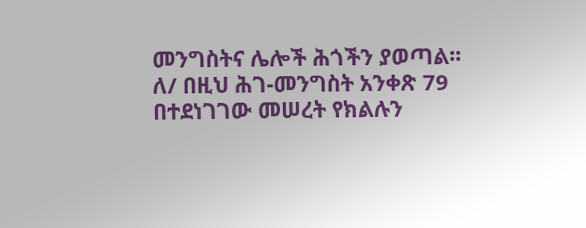መንግስትና ሌሎች ሕጎችን ያወጣል፡፡
ለ/ በዚህ ሕገ-መንግስት አንቀጽ 79 በተደነገገው መሠረት የክልሉን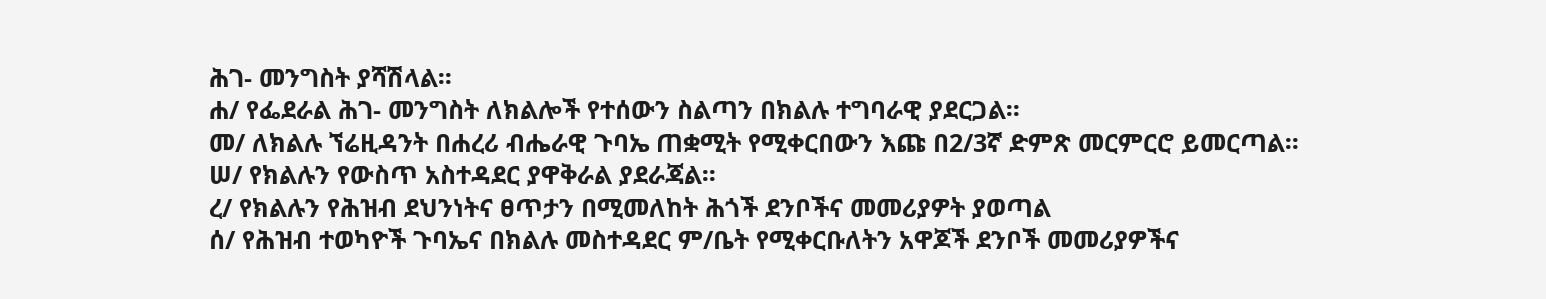ሕገ- መንግስት ያሻሽላል፡፡
ሐ/ የፌደራል ሕገ- መንግስት ለክልሎች የተሰውን ስልጣን በክልሉ ተግባራዊ ያደርጋል፡፡
መ/ ለክልሉ ኘሬዚዳንት በሐረሪ ብሔራዊ ጉባኤ ጠቋሚት የሚቀርበውን እጩ በ2/3ኛ ድምጽ መርምርሮ ይመርጣል፡፡
ሠ/ የክልሉን የውስጥ አስተዳደር ያዋቅራል ያደራጃል፡፡
ረ/ የክልሉን የሕዝብ ደህንነትና ፀጥታን በሚመለከት ሕጎች ደንቦችና መመሪያዎት ያወጣል
ሰ/ የሕዝብ ተወካዮች ጉባኤና በክልሉ መስተዳደር ም/ቤት የሚቀርቡለትን አዋጆች ደንቦች መመሪያዎችና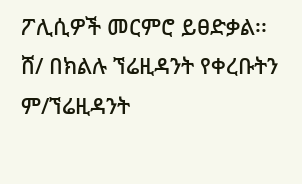ፖሊሲዎች መርምሮ ይፀድቃል፡፡
ሸ/ በክልሉ ኘሬዚዳንት የቀረቡትን ም/ኘሬዚዳንት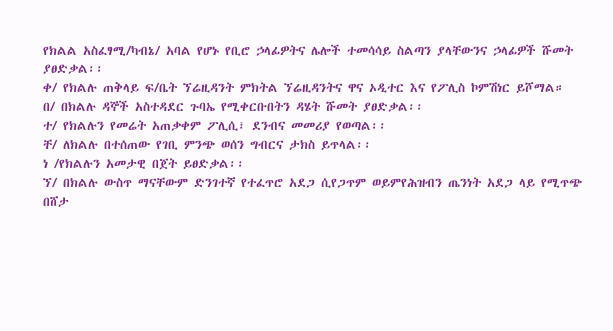የክልል አስፈፃሚ/ካብኔ/ አባል የሆኑ የቢሮ ኃላፊዎትና ሌሎች ተመሳሳይ ስልጣን ያላቸውንና ኃላፊዎች ሹመት ያፀድቃል፡፡
ቀ/ የክልሉ ጠቅላይ ፍ/ቤት ኘሬዚዳንት ምክትል ኘሬዚዳንትና ዋና ኦዲተር እና የፖሊስ ኮምሽነር ይሾማል።
በ/ በክልሉ ዳኞች አስተዳደር ጉባኤ የሚቀርቡበትን ዳሄት ሹመት ያፀድቃል፡፡
ተ/ የክልሉን የመሬት አጠቃቀም ፖሊሲ፣ ደንብና መመሪያ የወጣል፡፡
ቸ/ ለክልሉ በተሰጠው የገቢ ምንጭ ወሰን ግብርና ታክስ ይጥላል፡፡
ነ /የክልሉን አመታዊ በጀት ይፀድቃል፡፡
ኘ/ በክልሉ ውስጥ ማናቸውም ድንገተኛ የተፈጥሮ አደጋ ሲየጋጥም ወይምየሕዝብን ጤንነት አደጋ ላይ የሚጥጭ በሸታ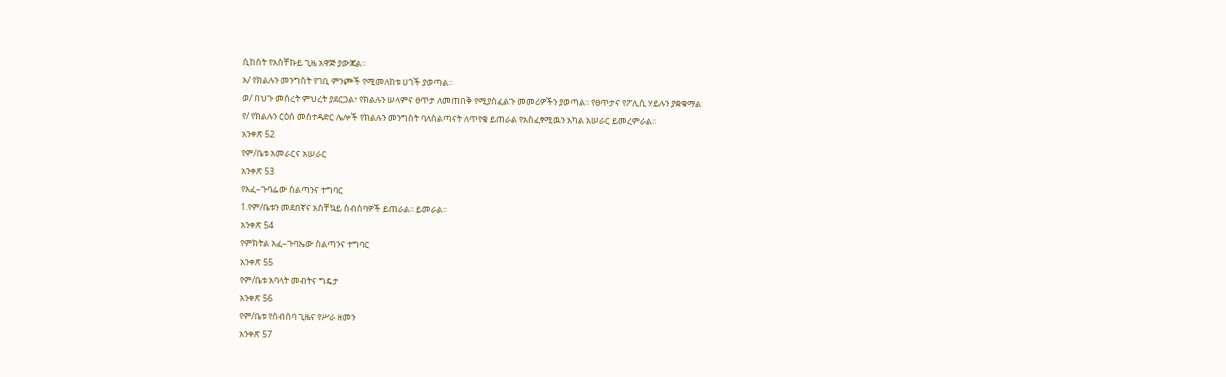ሲከሰት የአስቸኩይ ጊዜ አዋጅ ያውጃል፡፡
አ/ የክልሉን መንግስት የገቢ ምንጮች የሚመለከቱ ሀጎች ያወጣል፡፡
ወ/ በህጉ መሰረት ምህረት ያደርጋል፣ የክልሉን ሠላምና ፀጥታ ለመጠበቅ የሚያስፈልጉ መመሪዎችን ያወጣል፡፡ የፀጥታና የፖሊሲ ሃይሉን ያቋቁማል
የ/ የክልሉን ርዕሰ መስተዳድር ሌሎች የክልሉን መንግስት ባለስልጣናት ለጥየቄ ይጠራል የአስፈፃሚዉን አካል አሠራር ይመረምራል፡፡
አንቀጽ 52
የም/ቤቱ አመራርና አሠራር
አንቀጽ 53
የአፈ–ጉባፌው ስልጣንና ተግባር
1.የም/ቤቱን መደበኛና አስቸኳይ ስብሰባዎች ይጠራል፡፡ ይመራል፡፡
አንቀጽ 54
የምክትል አፈ–ጉባኤው ስልጣንና ተግባር
አንቀጽ 55
የም/ቤቱ አባላት መብትና ግዴታ
አንቀጽ 56
የም/ቤቱ የስብሰባ ጊዜና የሥራ ዘመን
አንቀጽ 57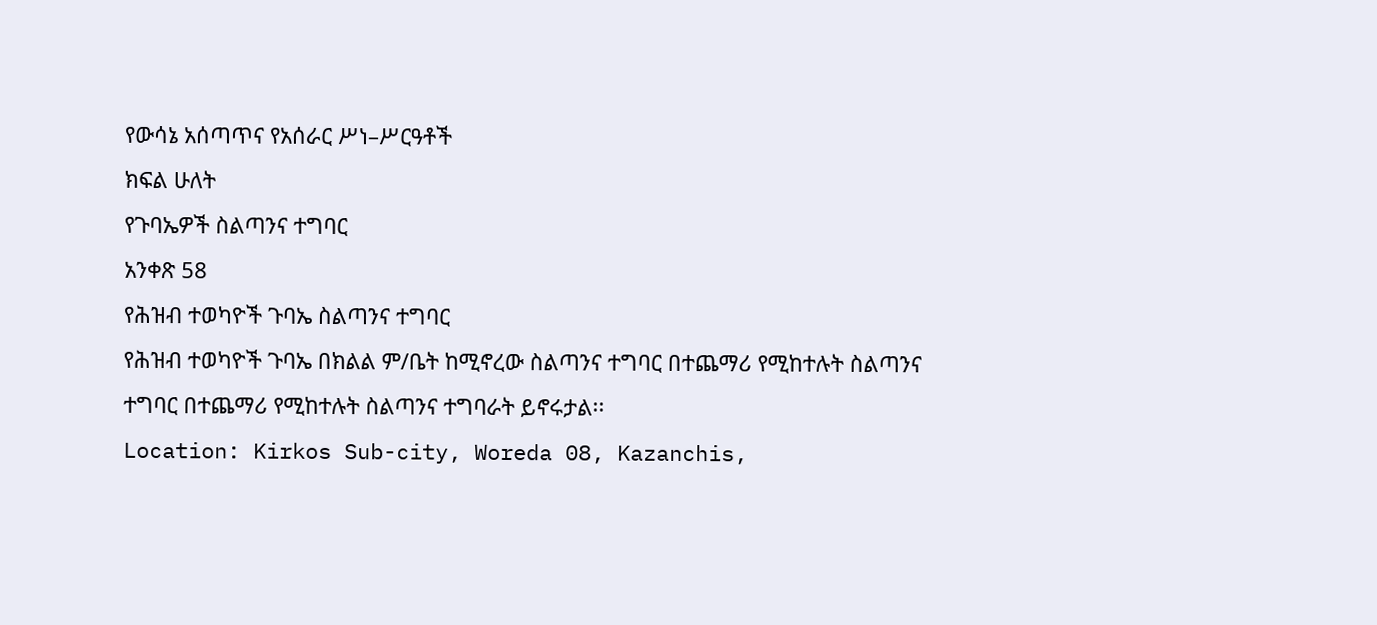የውሳኔ አሰጣጥና የአሰራር ሥነ–ሥርዓቶች
ክፍል ሁለት
የጉባኤዎች ስልጣንና ተግባር
አንቀጽ 58
የሕዝብ ተወካዮች ጉባኤ ስልጣንና ተግባር
የሕዝብ ተወካዮች ጉባኤ በክልል ም/ቤት ከሚኖረው ስልጣንና ተግባር በተጨማሪ የሚከተሉት ስልጣንና ተግባር በተጨማሪ የሚከተሉት ስልጣንና ተግባራት ይኖሩታል፡፡
Location: Kirkos Sub-city, Woreda 08, Kazanchis,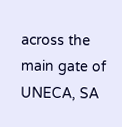across the main gate of UNECA, SA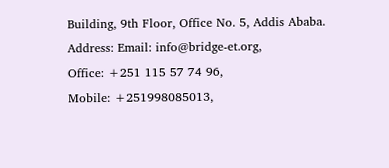Building, 9th Floor, Office No. 5, Addis Ababa.
Address: Email: info@bridge-et.org,
Office: +251 115 57 74 96,
Mobile: +251998085013,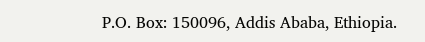P.O. Box: 150096, Addis Ababa, Ethiopia.